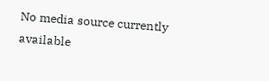No media source currently available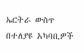ኤርትራ ውስጥ በተለያዩ አካባቢዎች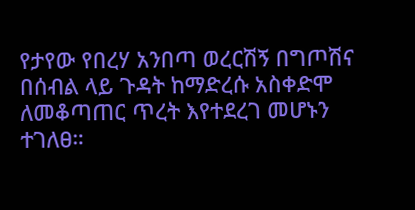የታየው የበረሃ አንበጣ ወረርሽኝ በግጦሽና በሰብል ላይ ጉዳት ከማድረሱ አስቀድሞ ለመቆጣጠር ጥረት እየተደረገ መሆኑን ተገለፀ።